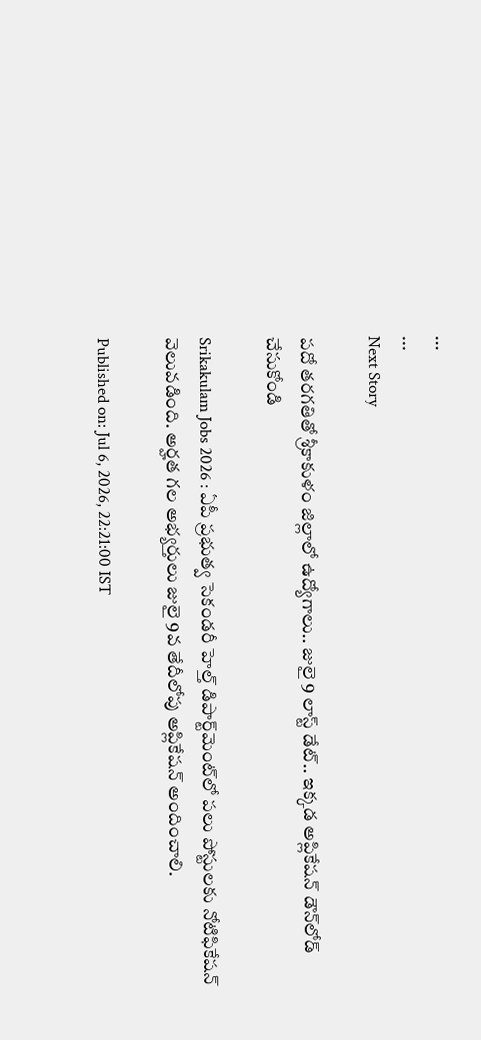...
...
Next Story

పదో తరగతితో శ్రీకాకుళం జిల్లాలో ఉద్యోగాలు.. జులై 9 లాస్ట్ డేట్.. ఇక్కడ అప్లికేషన్ డౌన్‌లోడ్ చేసుకోండి

Srikakulam Jobs 2026 : ఏపీ ప్రభుత్వ సెకండరీ హెల్త్ డిపార్ట్‌మెంట్‌లో పలు పోస్టులకు నోటిఫికేషన్ వెలువడింది. అర్హత గల అభ్యర్తులు జులై 9వ తేదీలోపు అప్లికేషన్ అందించాలి.

Published on: Jul 6, 2026, 22:21:00 IST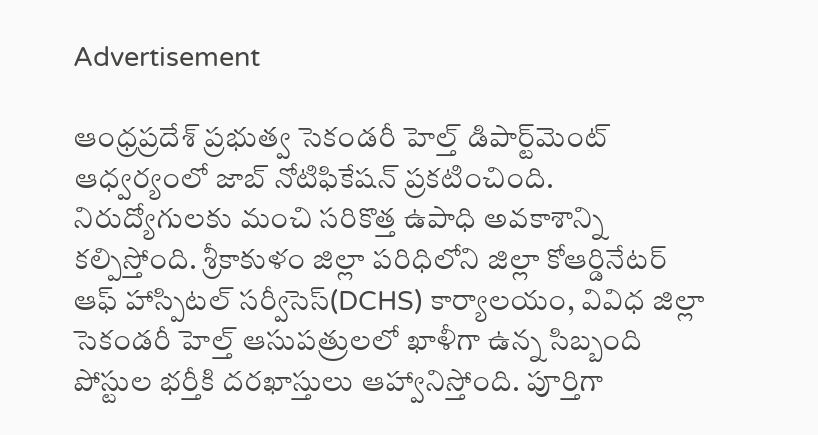Advertisement

ఆంధ్రప్రదేశ్ ప్రభుత్వ సెకండరీ హెల్త్ డిపార్ట్‌మెంట్ ఆధ్వర్యంలో జాబ్ నోటిఫికేషన్ ప్రకటించింది. నిరుద్యోగులకు మంచి సరికొత్త ఉపాధి అవకాశాన్ని కల్పిస్తోంది. శ్రీకాకుళం జిల్లా పరిధిలోని జిల్లా కోఆర్డినేటర్ ఆఫ్ హాస్పిటల్ సర్వీసెస్(DCHS) కార్యాలయం, వివిధ జిల్లా సెకండరీ హెల్త్ ఆసుపత్రులలో ఖాళీగా ఉన్న సిబ్బంది పోస్టుల భర్తీకి దరఖాస్తులు ఆహ్వానిస్తోంది. పూర్తిగా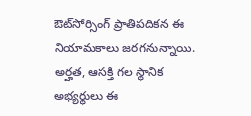ఔట్‌సోర్సింగ్ ప్రాతిపదికన ఈ నియామకాలు జరగనున్నాయి. అర్హత, ఆసక్తి గల స్థానిక అభ్యర్థులు ఈ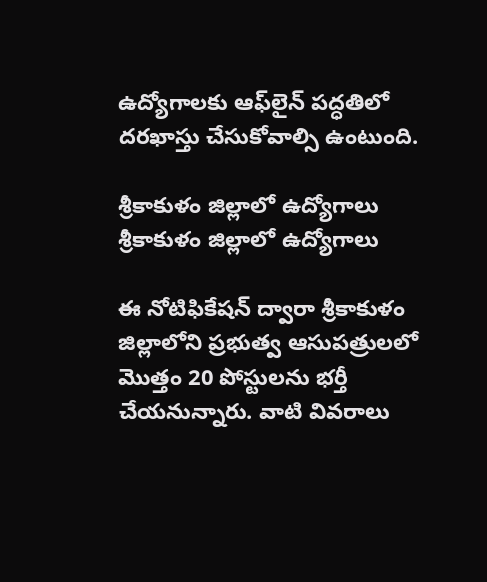ఉద్యోగాలకు ఆఫ్‌లైన్ పద్ధతిలో దరఖాస్తు చేసుకోవాల్సి ఉంటుంది.

శ్రీకాకుళం జిల్లాలో ఉద్యోగాలు
శ్రీకాకుళం జిల్లాలో ఉద్యోగాలు

ఈ నోటిఫికేషన్ ద్వారా శ్రీకాకుళం జిల్లాలోని ప్రభుత్వ ఆసుపత్రులలో మొత్తం 20 పోస్టులను భర్తీ చేయనున్నారు. వాటి వివరాలు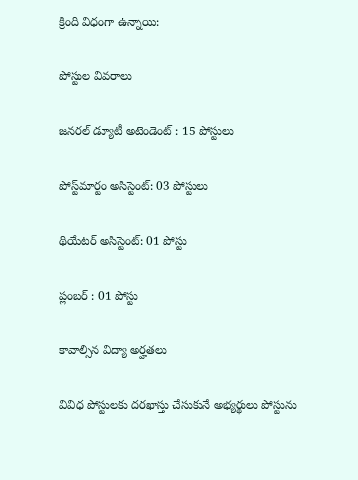క్రింది విధంగా ఉన్నాయి:

పోస్టుల వివరాలు

జనరల్ డ్యూటీ అటెండెంట్ : 15 పోస్టులు

పోస్ట్‌మార్టం అసిస్టెంట్: 03 పోస్టులు

థియేటర్ అసిస్టెంట్: 01 పోస్టు

ప్లంబర్ : 01 పోస్టు

కావాల్సిన విద్యా అర్హతలు

వివిధ పోస్టులకు దరఖాస్తు చేసుకునే అభ్యర్థులు పోస్టును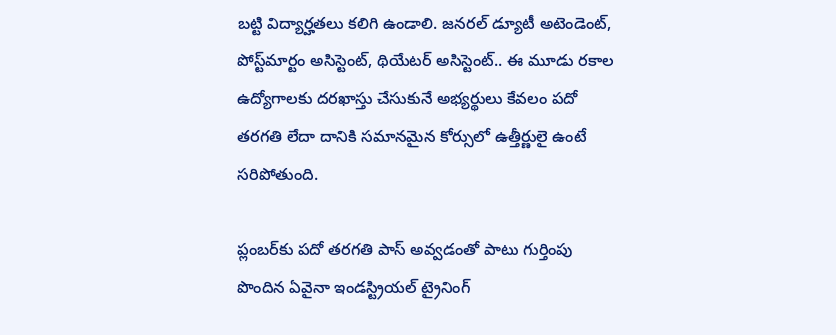బట్టి విద్యార్హతలు కలిగి ఉండాలి. జనరల్ డ్యూటీ అటెండెంట్, పోస్ట్‌మార్టం అసిస్టెంట్, థియేటర్ అసిస్టెంట్.. ఈ మూడు రకాల ఉద్యోగాలకు దరఖాస్తు చేసుకునే అభ్యర్థులు కేవలం పదో తరగతి లేదా దానికి సమానమైన కోర్సులో ఉత్తీర్ణులై ఉంటే సరిపోతుంది.

ప్లంబర్‌కు పదో తరగతి పాస్ అవ్వడంతో పాటు గుర్తింపు పొందిన ఏవైనా ఇండస్ట్రియల్ ట్రైనింగ్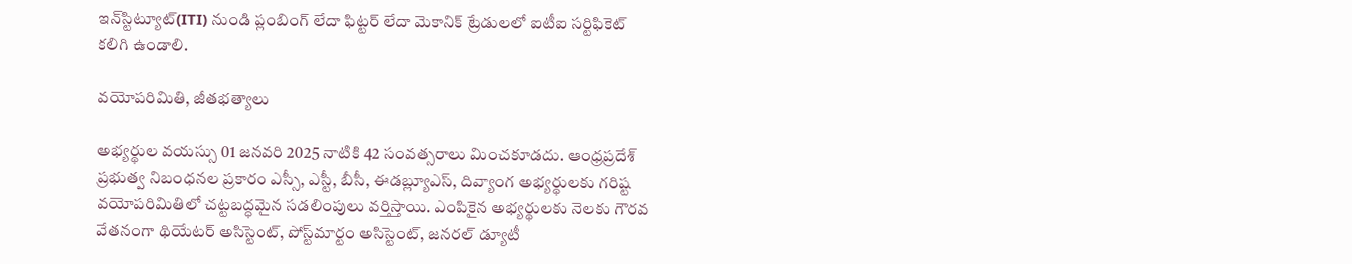ఇన్‌స్టిట్యూట్(ITI) నుండి ప్లంబింగ్ లేదా ఫిట్టర్ లేదా మెకానిక్ ట్రేడులలో ఐటీఐ సర్టిఫికెట్ కలిగి ఉండాలి.

వయోపరిమితి, జీతభత్యాలు

అభ్యర్థుల వయస్సు 01 జనవరి 2025 నాటికి 42 సంవత్సరాలు మించకూడదు. ఆంధ్రప్రదేశ్ ప్రభుత్వ నిబంధనల ప్రకారం ఎస్సీ, ఎస్టీ, బీసీ, ఈడబ్ల్యూఎస్, దివ్యాంగ అభ్యర్థులకు గరిష్ట వయోపరిమితిలో చట్టబద్ధమైన సడలింపులు వర్తిస్తాయి. ఎంపికైన అభ్యర్థులకు నెలకు గౌరవ వేతనంగా థియేటర్ అసిస్టెంట్, పోస్ట్‌మార్టం అసిస్టెంట్, జనరల్ డ్యూటీ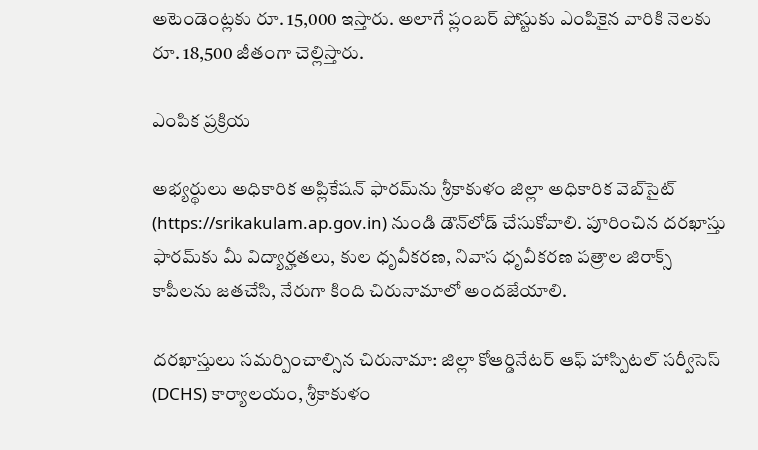అటెండెంట్లకు రూ. 15,000 ఇస్తారు. అలాగే ప్లంబర్ పోస్టుకు ఎంపికైన వారికి నెలకు రూ. 18,500 జీతంగా చెల్లిస్తారు.

ఎంపిక ప్రక్రియ

అభ్యర్థులు అధికారిక అప్లికేషన్ ఫారమ్‌ను శ్రీకాకుళం జిల్లా అధికారిక వెబ్‌సైట్ (https://srikakulam.ap.gov.in) నుండి డౌన్‌లోడ్ చేసుకోవాలి. పూరించిన దరఖాస్తు ఫారమ్‌కు మీ విద్యార్హతలు, కుల ధృవీకరణ, నివాస ధృవీకరణ పత్రాల జిరాక్స్ కాపీలను జతచేసి, నేరుగా కింది చిరునామాలో అందజేయాలి.

దరఖాస్తులు సమర్పించాల్సిన చిరునామా: జిల్లా కోఆర్డినేటర్ ఆఫ్ హాస్పిటల్ సర్వీసెస్ (DCHS) కార్యాలయం, శ్రీకాకుళం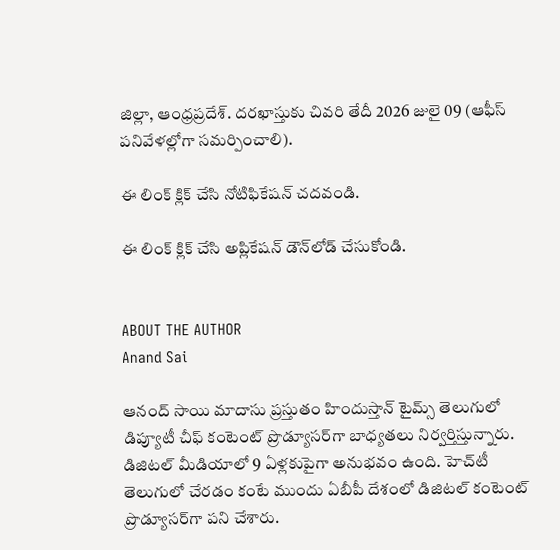జిల్లా, ఆంధ్రప్రదేశ్. దరఖాస్తుకు చివరి తేదీ 2026 జులై 09 (ఆఫీస్ పనివేళల్లోగా సమర్పించాలి).

ఈ లింక్ క్లిక్ చేసి నోటిఫికేషన్ చదవండి.

ఈ లింక్ క్లిక్ చేసి అప్లికేషన్ డౌన్‌లోడ్ చేసుకోండి.


ABOUT THE AUTHOR
Anand Sai

ఆనంద్ సాయి మాదాసు ప్రస్తుతం హిందుస్తాన్ టైమ్స్ తెలుగులో డిప్యూటీ చీఫ్ కంటెంట్ ప్రొడ్యూసర్‌గా బాధ్యతలు నిర్వర్తిస్తున్నారు. డిజిటల్ మీడియాలో 9 ఏళ్లకుపైగా అనుభవం ఉంది. హెచ్‌టీ తెలుగులో చేరడం కంటే ముందు ఏబీపీ దేశంలో డిజిటల్ కంటెంట్ ప్రొడ్యూసర్‌గా పని చేశారు.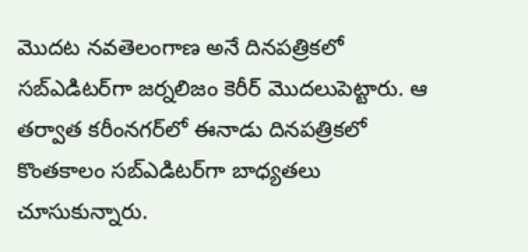మెుదట నవతెలంగాణ అనే దినపత్రికలో సబ్ఎడిటర్‌గా జర్నలిజం కెరీర్ మెుదలుపెట్టారు. ఆ తర్వాత కరీంనగర్‌లో ఈనాడు దినపత్రికలో కొంతకాలం సబ్‌ఎడిటర్‌గా బాధ్యతలు చూసుకున్నారు.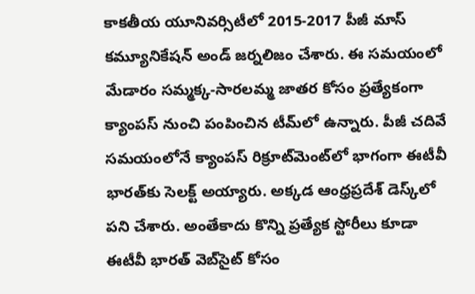కాకతీయ యూనివర్సిటీలో 2015-2017 పీజీ మాస్ కమ్యూనికేషన్ అండ్ జర్నలిజం చేశారు. ఈ సమయంలో మేడారం సమ్మక్క-సారలమ్మ జాతర కోసం ప్రత్యేకంగా క్యాంపస్ నుంచి పంపించిన టీమ్‌లో ఉన్నారు. పీజీ చదివే సమయంలోనే క్యాంపస్ రిక్రూట్‌మెంట్‌లో భాగంగా ఈటీవీ భారత్‌కు సెలక్ట్ అయ్యారు. అక్కడ ఆంధ్రప్రదేశ్‌ డెస్క్‌లో పని చేశారు. అంతేకాదు కొన్ని ప్రత్యేక స్టోరీలు కూడా ఈటీవీ భారత్ వెబ్‌సైట్ కోసం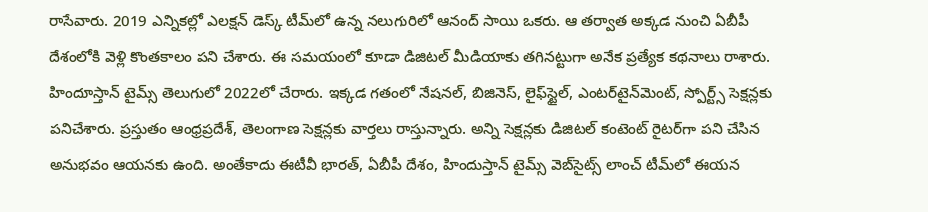రాసేవారు. 2019 ఎన్నికల్లో ఎలక్షన్ డెస్క్‌ టీమ్‌లో ఉన్న నలుగురిలో ఆనంద్ సాయి ఒకరు. ఆ తర్వాత అక్కడ నుంచి ఏబీపీ దేశంలోకి వెళ్లి కొంతకాలం పని చేశారు. ఈ సమయంలో కూడా డిజిటల్ మీడియాకు తగినట్టుగా అనేక ప్రత్యేక కథనాలు రాశారు. హిందూస్తాన్ టైమ్స్‌ తెలుగులో 2022లో చేరారు. ఇక్కడ గతంలో నేషనల్, బిజినెస్, లైఫ్‌స్టైల్, ఎంటర్‌టైన్‌మెంట్‌, స్పోర్ట్స్‌ సెక్షన్లకు పనిచేశారు. ప్రస్తుతం ఆంధ్రప్రదేశ్, తెలంగాణ సెక్షన్లకు వార్తలు రాస్తున్నారు. అన్ని సెక్షన్లకు డిజిటల్ కంటెంట్ రైటర్‌గా పని చేసిన అనుభవం ఆయనకు ఉంది. అంతేకాదు ఈటీవీ భారత్, ఏబీపీ దేశం, హిందుస్తాన్ టైమ్స్ వెబ్‌సైట్స్ లాంచ్ టీమ్‌లో ఈయన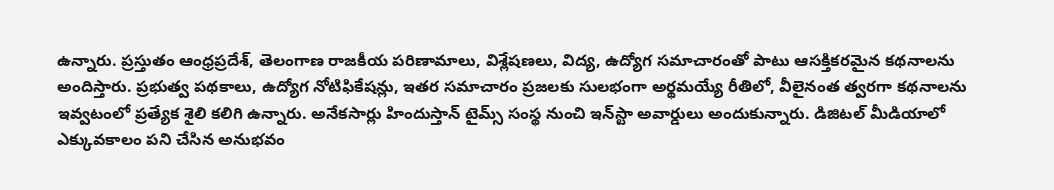ఉన్నారు. ప్రస్తుతం ఆంధ్రప్రదేశ్, తెలంగాణ రాజకీయ పరిణామాలు, విశ్లేషణలు, విద్య, ఉద్యోగ సమాచారంతో పాటు ఆసక్తికరమైన కథనాలను అందిస్తారు. ప్రభుత్వ పథకాలు, ఉద్యోగ నోటిఫికేషన్లు, ఇతర సమాచారం ప్రజలకు సులభంగా అర్థమయ్యే రీతిలో, వీలైనంత త్వరగా కథనాలను ఇవ్వటంలో ప్రత్యేక శైలి కలిగి ఉన్నారు. అనేకసార్లు హిందుస్తాన్ టైమ్స్ సంస్థ నుంచి ఇన్‌స్టా అవార్డులు అందుకున్నారు. డిజిటల్ మీడియాలో ఎక్కువకాలం పని చేసిన అనుభవం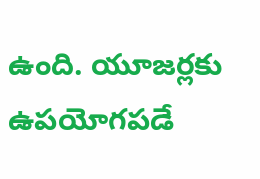ఉంది. యూజర్లకు ఉపయోగపడే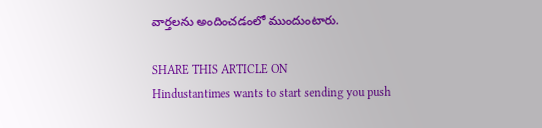వార్తలను అందించడంలో ముందుంటారు.

SHARE THIS ARTICLE ON
Hindustantimes wants to start sending you push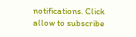notifications. Click allow to subscribe